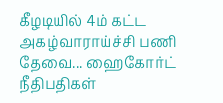கீழடியில் 4ம் கட்ட அகழ்வாராய்ச்சி பணி தேவை... ஹைகோர்ட் நீதிபதிகள்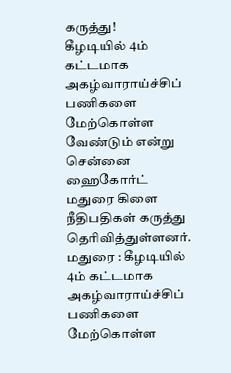கருத்து!
கீழடியில் 4ம் கட்டமாக அகழ்வாராய்ச்சிப் பணிகளை மேற்கொள்ள வேண்டும் என்று சென்னை ஹைகோர்ட் மதுரை கிளை நீதிபதிகள் கருத்து தெரிவித்துள்ளனர்.
மதுரை : கீழடியில் 4ம் கட்டமாக அகழ்வாராய்ச்சிப் பணிகளை மேற்கொள்ள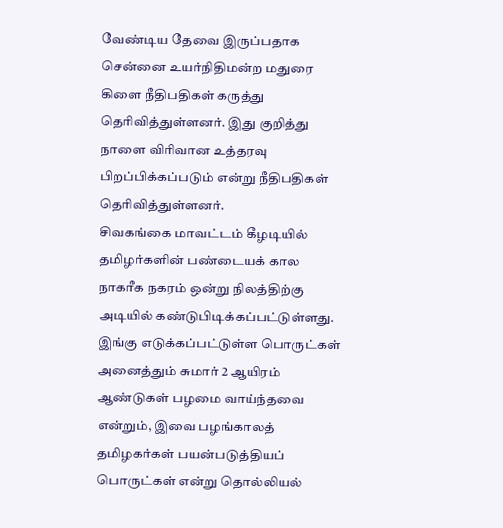வேண்டிய தேவை இருப்பதாக சென்னை உயர்நிதிமன்ற மதுரை கிளை நீதிபதிகள் கருத்து தெரிவித்துள்ளனர். இது குறித்து நாளை விரிவான உத்தரவு பிறப்பிக்கப்படும் என்று நீதிபதிகள் தெரிவித்துள்ளனர்.
சிவகங்கை மாவட்டம் கீழடியில் தமிழர்களின் பண்டையக் கால நாகரீக நகரம் ஒன்று நிலத்திற்கு அடியில் கண்டுபிடிக்கப்பட்டுள்ளது. இங்கு எடுக்கப்பட்டுள்ள பொருட்கள் அனைத்தும் சுமார் 2 ஆயிரம் ஆண்டுகள் பழமை வாய்ந்தவை என்றும், இவை பழங்காலத் தமிழகர்கள் பயன்படுத்தியப் பொருட்கள் என்று தொல்லியல்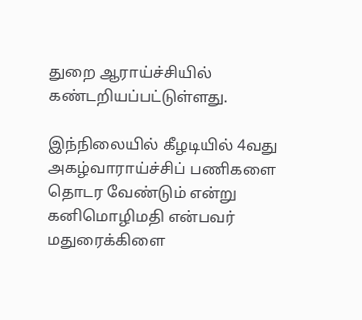துறை ஆராய்ச்சியில் கண்டறியப்பட்டுள்ளது.

இந்நிலையில் கீழடியில் 4வது அகழ்வாராய்ச்சிப் பணிகளை தொடர வேண்டும் என்று கனிமொழிமதி என்பவர் மதுரைக்கிளை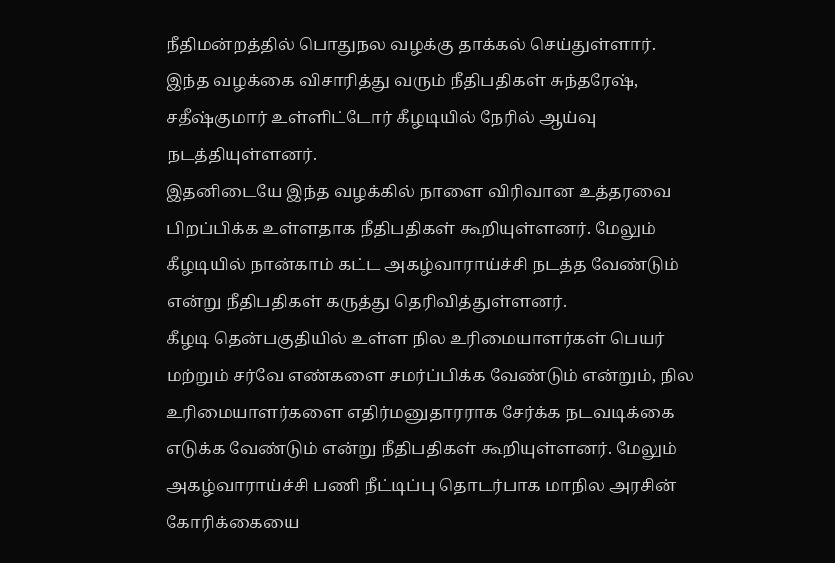நீதிமன்றத்தில் பொதுநல வழக்கு தாக்கல் செய்துள்ளார். இந்த வழக்கை விசாரித்து வரும் நீதிபதிகள் சுந்தரேஷ், சதீஷ்குமார் உள்ளிட்டோர் கீழடியில் நேரில் ஆய்வு நடத்தியுள்ளனர்.
இதனிடையே இந்த வழக்கில் நாளை விரிவான உத்தரவை பிறப்பிக்க உள்ளதாக நீதிபதிகள் கூறியுள்ளனர். மேலும் கீழடியில் நான்காம் கட்ட அகழ்வாராய்ச்சி நடத்த வேண்டும் என்று நீதிபதிகள் கருத்து தெரிவித்துள்ளனர்.
கீழடி தென்பகுதியில் உள்ள நில உரிமையாளர்கள் பெயர் மற்றும் சர்வே எண்களை சமர்ப்பிக்க வேண்டும் என்றும், நில உரிமையாளர்களை எதிர்மனுதாரராக சேர்க்க நடவடிக்கை எடுக்க வேண்டும் என்று நீதிபதிகள் கூறியுள்ளனர். மேலும் அகழ்வாராய்ச்சி பணி நீட்டிப்பு தொடர்பாக மாநில அரசின் கோரிக்கையை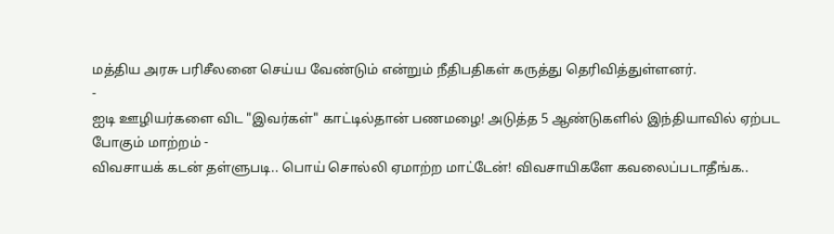மத்திய அரசு பரிசீலனை செய்ய வேண்டும் என்றும் நீதிபதிகள் கருத்து தெரிவித்துள்ளனர்.
-
ஐடி ஊழியர்களை விட "இவர்கள்" காட்டில்தான் பணமழை! அடுத்த 5 ஆண்டுகளில் இந்தியாவில் ஏற்பட போகும் மாற்றம் -
விவசாயக் கடன் தள்ளுபடி.. பொய் சொல்லி ஏமாற்ற மாட்டேன்! விவசாயிகளே கவலைப்படாதீங்க..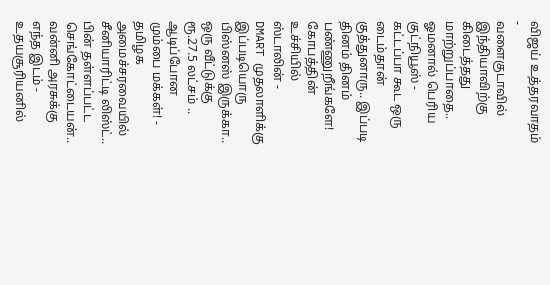விஜய் உத்தரவாதம் -
வளைகுடாவில் இந்தியாவிற்கு கிடைத்தது மாற்றுப்பாதை.. ஓமனால் பெரிய குட்நியூஸ் -
கட்டப்பா கூட ஒரு டைம்தான் குத்துனாரு.. இப்படி தினம் தினம் பண்ணுறீங்களே! கோபத்தின் உச்சியில் ஸ்டாலின் -
DMART முதலாளிக்கு இப்படியொரு பிஸ்னஸ் இருக்கா.. ஒரு வீட்டுக்கு ரூ.27.5 லட்சம் .. ஆடிப்போன மும்பை மக்கள்! -
தமிழக அமைச்சரவையில் சீனியாரிட்டி லிஸ்ட்.. பின் தள்ளப்பட்ட செங்கோட்டையன்.. வன்னி அரசுக்கு எந்த இடம் -
உதயசூரியனில்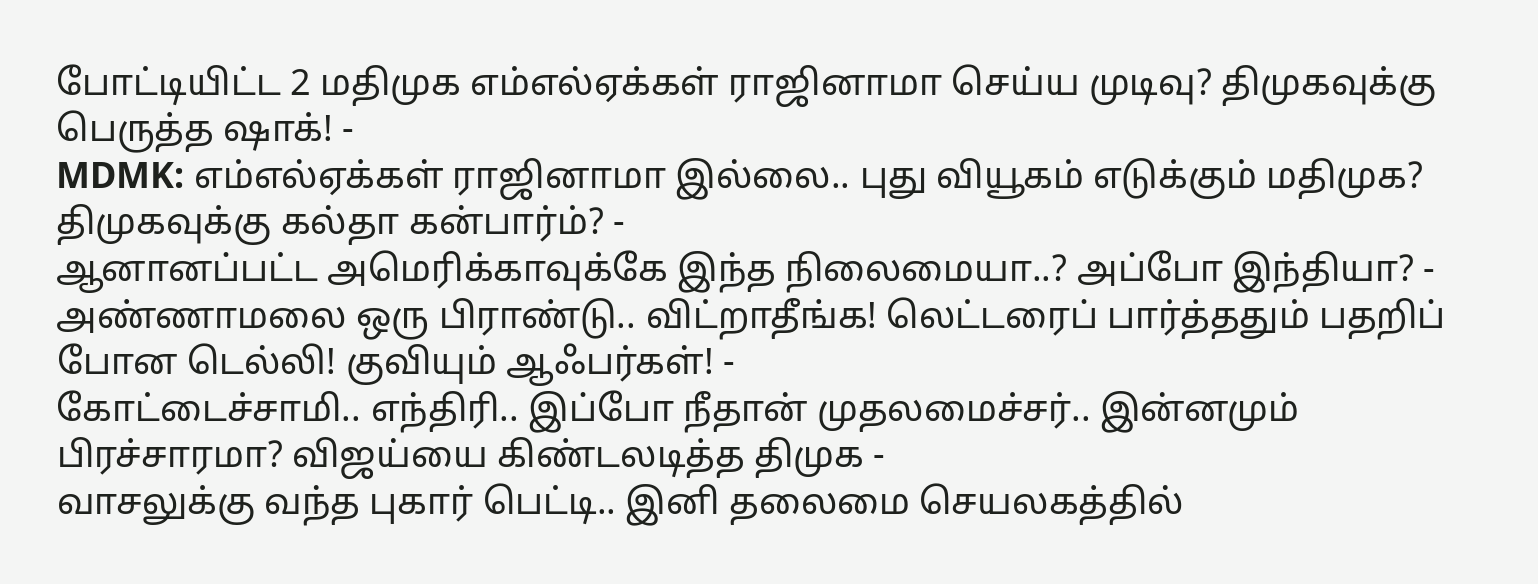போட்டியிட்ட 2 மதிமுக எம்எல்ஏக்கள் ராஜினாமா செய்ய முடிவு? திமுகவுக்கு பெருத்த ஷாக்! -
MDMK: எம்எல்ஏக்கள் ராஜினாமா இல்லை.. புது வியூகம் எடுக்கும் மதிமுக? திமுகவுக்கு கல்தா கன்பார்ம்? -
ஆனானப்பட்ட அமெரிக்காவுக்கே இந்த நிலைமையா..? அப்போ இந்தியா? -
அண்ணாமலை ஒரு பிராண்டு.. விட்றாதீங்க! லெட்டரைப் பார்த்ததும் பதறிப் போன டெல்லி! குவியும் ஆஃபர்கள்! -
கோட்டைச்சாமி.. எந்திரி.. இப்போ நீதான் முதலமைச்சர்.. இன்னமும் பிரச்சாரமா? விஜய்யை கிண்டலடித்த திமுக -
வாசலுக்கு வந்த புகார் பெட்டி.. இனி தலைமை செயலகத்தில்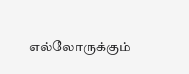எல்லோருக்கும்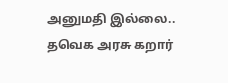அனுமதி இல்லை.. தவெக அரசு கறார்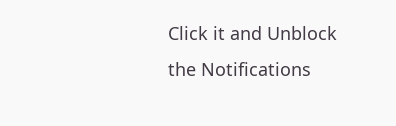Click it and Unblock the Notifications